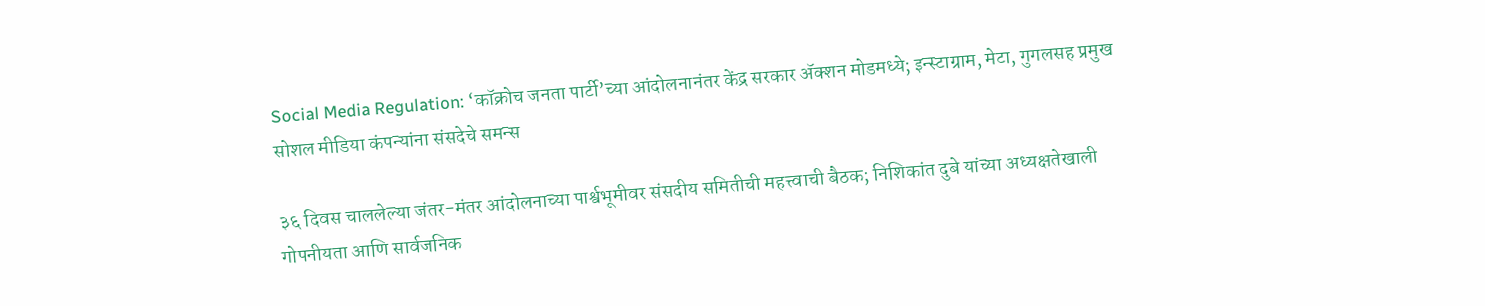Social Media Regulation: ‘कॉक्रोच जनता पार्टी’च्या आंदोलनानंतर केंद्र सरकार ॲक्शन मोडमध्ये; इन्स्टाग्राम, मेटा, गुगलसह प्रमुख सोशल मीडिया कंपन्यांना संसदेचे समन्स

३६ दिवस चाललेल्या जंतर-मंतर आंदोलनाच्या पार्श्वभूमीवर संसदीय समितीची महत्त्वाची बैठक; निशिकांत दुबे यांच्या अध्यक्षतेखाली गोपनीयता आणि सार्वजनिक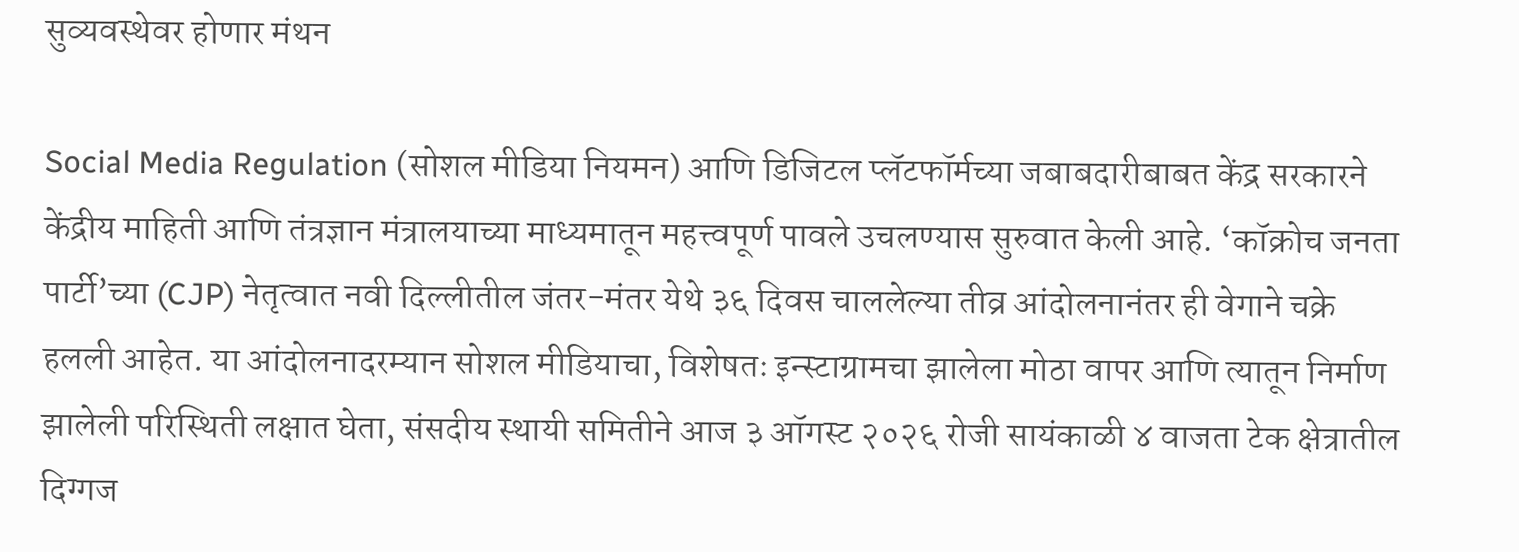सुव्यवस्थेवर होणार मंथन

Social Media Regulation (सोशल मीडिया नियमन) आणि डिजिटल प्लॅटफॉर्मच्या जबाबदारीबाबत केंद्र सरकारने केंद्रीय माहिती आणि तंत्रज्ञान मंत्रालयाच्या माध्यमातून महत्त्वपूर्ण पावले उचलण्यास सुरुवात केली आहे. ‘कॉक्रोच जनता पार्टी’च्या (CJP) नेतृत्वात नवी दिल्लीतील जंतर-मंतर येथे ३६ दिवस चाललेल्या तीव्र आंदोलनानंतर ही वेगाने चक्रे हलली आहेत. या आंदोलनादरम्यान सोशल मीडियाचा, विशेषतः इन्स्टाग्रामचा झालेला मोठा वापर आणि त्यातून निर्माण झालेली परिस्थिती लक्षात घेता, संसदीय स्थायी समितीने आज ३ ऑगस्ट २०२६ रोजी सायंकाळी ४ वाजता टेक क्षेत्रातील दिग्गज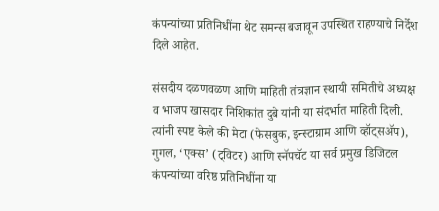कंपन्यांच्या प्रतिनिधींना थेट समन्स बजावून उपस्थित राहण्याचे निर्देश दिले आहेत.

संसदीय दळणवळण आणि माहिती तंत्रज्ञान स्थायी समितीचे अध्यक्ष व भाजप खासदार निशिकांत दुबे यांनी या संदर्भात माहिती दिली. त्यांनी स्पष्ट केले की मेटा (फेसबुक, इन्स्टाग्राम आणि व्हॉट्सॲप), गुगल, ‘एक्स’ (ट्विटर) आणि स्नॅपचॅट या सर्व प्रमुख डिजिटल कंपन्यांच्या वरिष्ठ प्रतिनिधींना या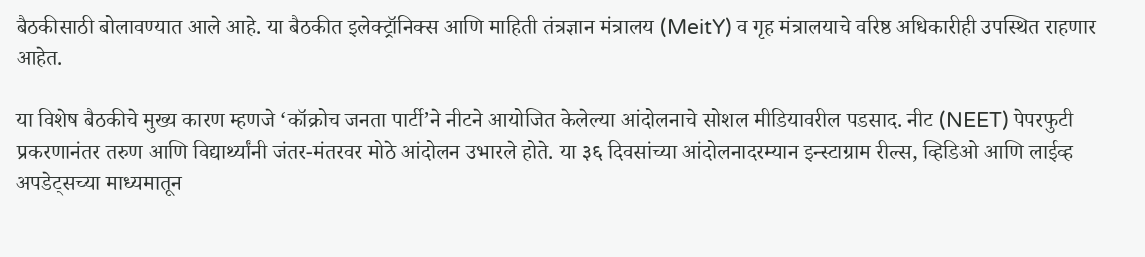बैठकीसाठी बोलावण्यात आले आहे. या बैठकीत इलेक्ट्रॉनिक्स आणि माहिती तंत्रज्ञान मंत्रालय (MeitY) व गृह मंत्रालयाचे वरिष्ठ अधिकारीही उपस्थित राहणार आहेत.

या विशेष बैठकीचे मुख्य कारण म्हणजे ‘कॉक्रोच जनता पार्टी’ने नीटने आयोजित केलेल्या आंदोलनाचे सोशल मीडियावरील पडसाद. नीट (NEET) पेपरफुटी प्रकरणानंतर तरुण आणि विद्यार्थ्यांनी जंतर-मंतरवर मोठे आंदोलन उभारले होते. या ३६ दिवसांच्या आंदोलनादरम्यान इन्स्टाग्राम रील्स, व्हिडिओ आणि लाईव्ह अपडेट्सच्या माध्यमातून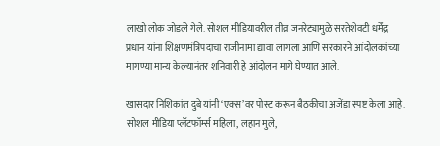लाखो लोक जोडले गेले. सोशल मीडियावरील तीव्र जनरेट्यामुळे सरतेशेवटी धर्मेंद्र प्रधान यांना शिक्षणमंत्रिपदाचा राजीनामा द्यावा लागला आणि सरकारने आंदोलकांच्या मागण्या मान्य केल्यानंतर शनिवारी हे आंदोलन मागे घेण्यात आले.

खासदार निशिकांत दुबे यांनी ‘एक्स’वर पोस्ट करून बैठकीचा अजेंडा स्पष्ट केला आहे. सोशल मीडिया प्लॅटफॉर्म्स महिला, लहान मुले,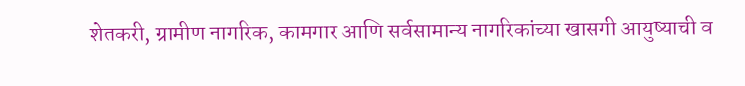शेतकरी, ग्रामीण नागरिक, कामगार आणि सर्वसामान्य नागरिकांच्या खासगी आयुष्याची व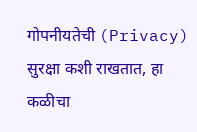गोपनीयतेची (Privacy) सुरक्षा कशी राखतात, हा कळीचा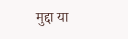मुद्दा या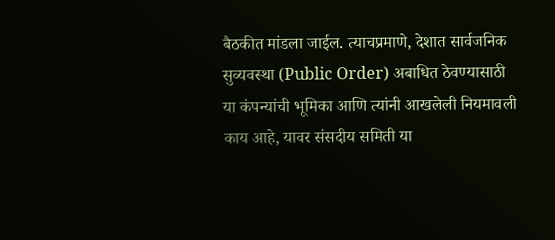बैठकीत मांडला जाईल. त्याचप्रमाणे, देशात सार्वजनिक सुव्यवस्था (Public Order) अबाधित ठेवण्यासाठी या कंपन्यांची भूमिका आणि त्यांनी आखलेली नियमावली काय आहे, यावर संसदीय समिती या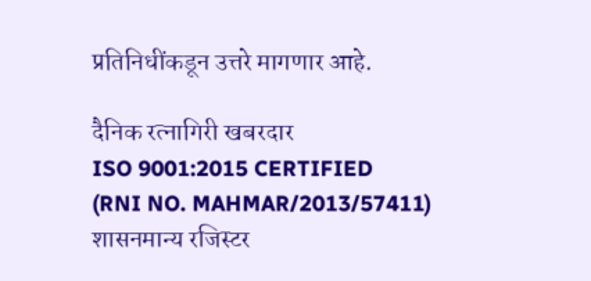प्रतिनिधींकडून उत्तरे मागणार आहे.

दैनिक रत्नागिरी खबरदार
ISO 9001:2015 CERTIFIED
(RNI NO. MAHMAR/2013/57411)
शासनमान्य रजिस्टर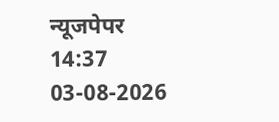न्यूजपेपर
14:37 03-08-2026